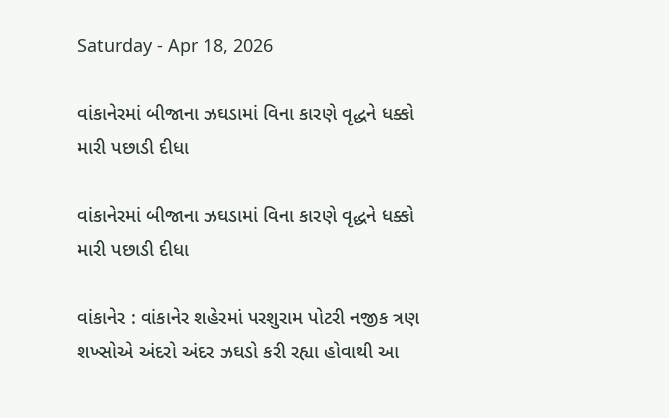Saturday - Apr 18, 2026

વાંકાનેરમાં બીજાના ઝઘડામાં વિના કારણે વૃદ્ધને ધક્કો મારી પછાડી દીધા

વાંકાનેરમાં બીજાના ઝઘડામાં વિના કારણે વૃદ્ધને ધક્કો મારી પછાડી દીધા

વાંકાનેર : વાંકાનેર શહેરમાં પરશુરામ પોટરી નજીક ત્રણ શખ્સોએ અંદરો અંદર ઝઘડો કરી રહ્યા હોવાથી આ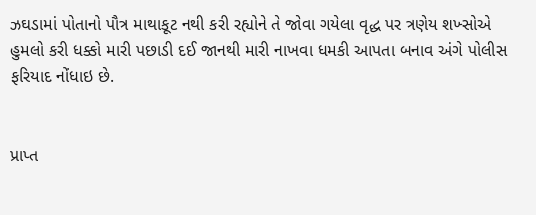ઝઘડામાં પોતાનો પૌત્ર માથાકૂટ નથી કરી રહ્યોને તે જોવા ગયેલા વૃદ્ધ પર ત્રણેય શખ્સોએ હુમલો કરી ધક્કો મારી પછાડી દઈ જાનથી મારી નાખવા ધમકી આપતા બનાવ અંગે પોલીસ ફરિયાદ નોંધાઇ છે.


પ્રાપ્ત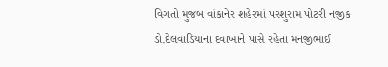વિગતો મુજબ વાંકાનેર શહેરમાં પરશુરામ પોટરી નજીક ડો.દેલવાડિયાના દવાખાને પાસે રહેતા મનજીભાઈ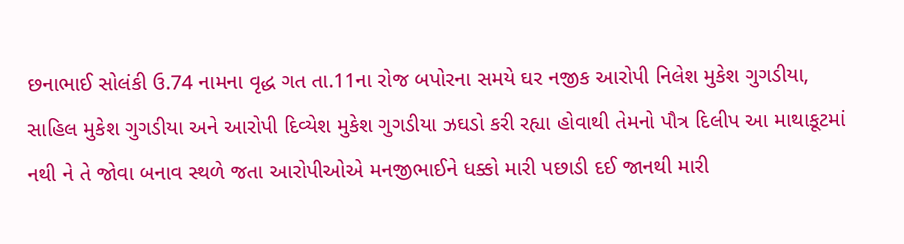છનાભાઈ સોલંકી ઉ.74 નામના વૃદ્ધ ગત તા.11ના રોજ બપોરના સમયે ઘર નજીક આરોપી નિલેશ મુકેશ ગુગડીયા, સાહિલ મુકેશ ગુગડીયા અને આરોપી દિવ્યેશ મુકેશ ગુગડીયા ઝઘડો કરી રહ્યા હોવાથી તેમનો પૌત્ર દિલીપ આ માથાકૂટમાં નથી ને તે જોવા બનાવ સ્થળે જતા આરોપીઓએ મનજીભાઈને ધક્કો મારી પછાડી દઈ જાનથી મારી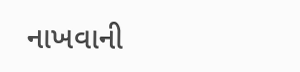નાખવાની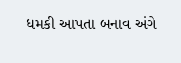ધમકી આપતા બનાવ અંગે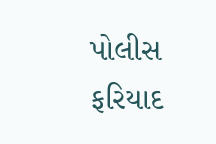પોલીસ ફરિયાદ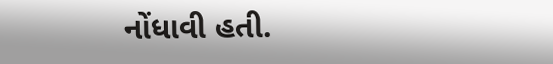નોંધાવી હતી.